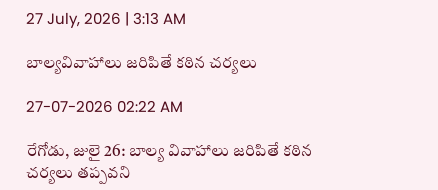27 July, 2026 | 3:13 AM

బాల్యవివాహాలు జరిపితే కఠిన చర్యలు

27-07-2026 02:22 AM

రేగోడు, జులై 26: బాల్య వివాహాలు జరిపితే కఠిన చర్యలు తప్పవని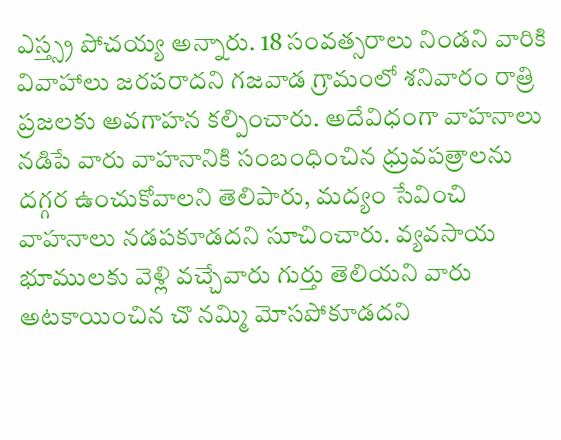ఎస్త్స్ర పోచయ్య అన్నారు. 18 సంవత్సరాలు నిండని వారికి వివాహాలు జరపరాదని గజవాడ గ్రామంలో శనివారం రాత్రి ప్రజలకు అవగాహన కల్పించారు. అదేవిధంగా వాహనాలు నడిపే వారు వాహనానికి సంబంధించిన ధ్రువపత్రాలను దగ్గర ఉంచుకోవాలని తెలిపారు, మద్యం సేవించి వాహనాలు నడపకూడదని సూచించారు. వ్యవసాయ భూములకు వెళ్లి వచ్చేవారు గుర్తు తెలియని వారు అటకాయించిన చొ నమ్మి మోసపోకూడదని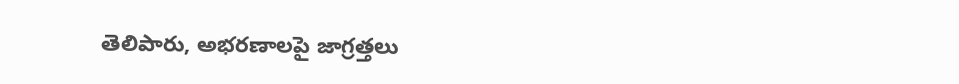తెలిపారు, అభరణాలపై జాగ్రత్తలు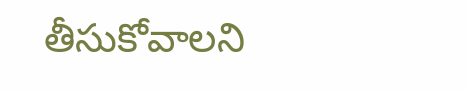తీసుకోవాలని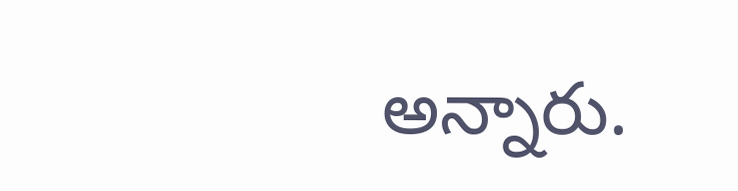అన్నారు.